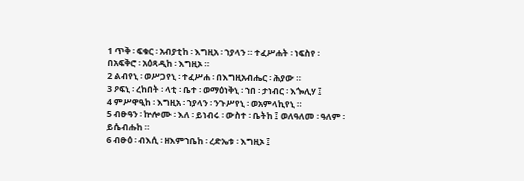1 ጥቅ ፡ ፍቁር ፡ አብያቲከ ፡ እግዚአ ፡ ኀያላን ። ተፈሥሐት ፡ ነፍስየ ፡ በአፍቅሮ ፡ አዕጻዲከ ፡ እግዚኦ ።
2 ልብየኒ ፡ ወሥጋየኒ ፡ ተፈሥሐ ፡ በእግዚአብሔር ፡ ሕያው ።
3 ዖፍኒ ፡ ረከበት ፡ ላቲ ፡ ቤተ ፡ ወማዕነቅኒ ፡ ኀበ ፡ ታነብር ፡ እጐሊሃ ፤
4 ምሥዋዒከ ፡ እግዚአ ፡ ኀያላን ፡ ንጉሥየኒ ፡ ወአምላኪየኒ ።
5 ብፁዓን ፡ ኵሎሙ ፡ እለ ፡ ይነብሩ ፡ ውስተ ፡ ቤትከ ፤ ወለዓለመ ፡ ዓለም ፡ ይሴብሑከ ።
6 ብፁዕ ፡ ብእሲ ፡ ዘእምኀቤከ ፡ ረድኤቱ ፡ እግዚኦ ፤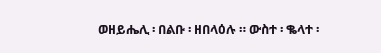ወዘይሔሊ ፡ በልቡ ፡ ዘበላዕሉ ። ውስተ ፡ ቈላተ ፡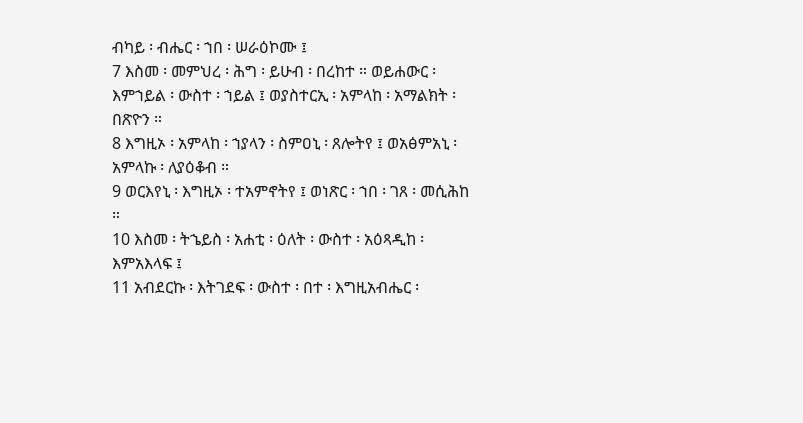ብካይ ፡ ብሔር ፡ ኀበ ፡ ሠራዕኮሙ ፤
7 እስመ ፡ መምህረ ፡ ሕግ ፡ ይሁብ ፡ በረከተ ። ወይሐውር ፡ እምኀይል ፡ ውስተ ፡ ኀይል ፤ ወያስተርኢ ፡ አምላከ ፡ አማልክት ፡ በጽዮን ።
8 እግዚኦ ፡ አምላከ ፡ ኀያላን ፡ ስምዐኒ ፡ ጸሎትየ ፤ ወአፅምአኒ ፡ አምላኩ ፡ ለያዕቆብ ።
9 ወርእየኒ ፡ እግዚኦ ፡ ተአምኖትየ ፤ ወነጽር ፡ ኀበ ፡ ገጸ ፡ መሲሕከ ።
10 እስመ ፡ ትኄይስ ፡ አሐቲ ፡ ዕለት ፡ ውስተ ፡ አዕጻዲከ ፡ እምአእላፍ ፤
11 አብደርኩ ፡ እትገደፍ ፡ ውስተ ፡ በተ ፡ እግዚአብሔር ፡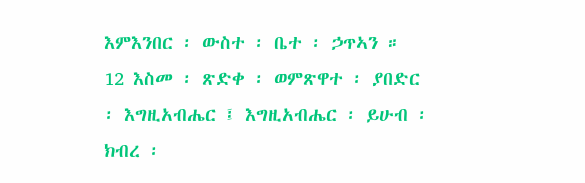እምእንበር ፡ ውስተ ፡ ቤተ ፡ ኃጥኣን ።
12 እስመ ፡ ጽድቀ ፡ ወምጽዋተ ፡ ያበድር ፡ እግዚአብሔር ፤ እግዚአብሔር ፡ ይሁብ ፡ ክብረ ፡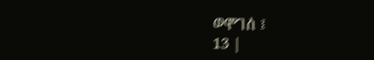ወሞገሰ ፤
13 |